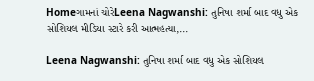Homeગામનાં ચોરેLeena Nagwanshi: તુનિષા શર્મા બાદ વધુ એક સોશિયલ મીડિયા સ્ટારે કરી આત્મહત્યા,...

Leena Nagwanshi: તુનિષા શર્મા બાદ વધુ એક સોશિયલ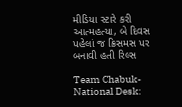મીડિયા સ્ટારે કરી આત્મહત્યા, બે દિવસ પહેલાં જ ક્રિસમસ પર બનાવી હતી રિલ્સ

Team Chabuk-National Desk: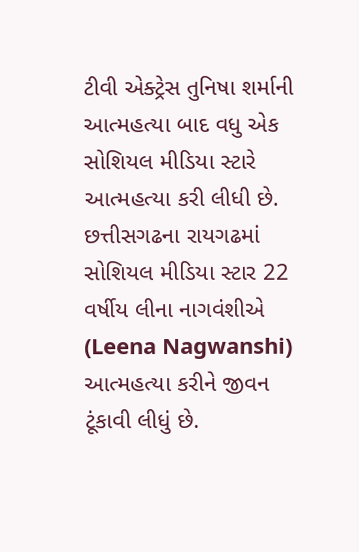ટીવી એક્ટ્રેસ તુનિષા શર્માની આત્મહત્યા બાદ વધુ એક સોશિયલ મીડિયા સ્ટારે આત્મહત્યા કરી લીધી છે. છત્તીસગઢના રાયગઢમાં સોશિયલ મીડિયા સ્ટાર 22 વર્ષીય લીના નાગવંશીએ (Leena Nagwanshi) આત્મહત્યા કરીને જીવન ટૂંકાવી લીધું છે.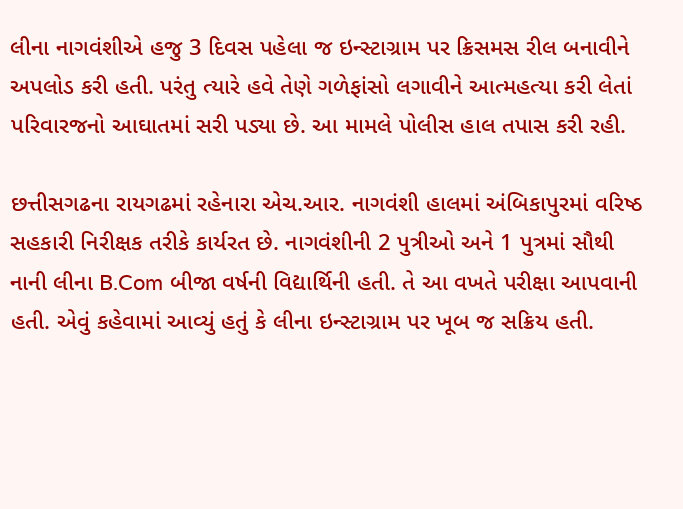લીના નાગવંશીએ હજુ 3 દિવસ પહેલા જ ઇન્સ્ટાગ્રામ પર ક્રિસમસ રીલ બનાવીને અપલોડ કરી હતી. પરંતુ ત્યારે હવે તેણે ગળેફાંસો લગાવીને આત્મહત્યા કરી લેતાં પરિવારજનો આઘાતમાં સરી પડ્યા છે. આ મામલે પોલીસ હાલ તપાસ કરી રહી.

છત્તીસગઢના રાયગઢમાં રહેનારા એચ.આર. નાગવંશી હાલમાં અંબિકાપુરમાં વરિષ્ઠ સહકારી નિરીક્ષક તરીકે કાર્યરત છે. નાગવંશીની 2 પુત્રીઓ અને 1 પુત્રમાં સૌથી નાની લીના B.Com બીજા વર્ષની વિદ્યાર્થિની હતી. તે આ વખતે પરીક્ષા આપવાની હતી. એવું કહેવામાં આવ્યું હતું કે લીના ઇન્સ્ટાગ્રામ પર ખૂબ જ સક્રિય હતી.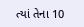ત્યાં તેના 10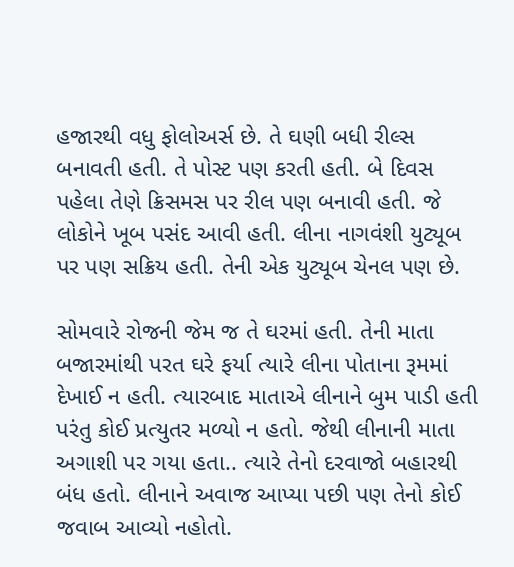હજારથી વધુ ફોલોઅર્સ છે. તે ઘણી બધી રીલ્સ બનાવતી હતી. તે પોસ્ટ પણ કરતી હતી. બે દિવસ પહેલા તેણે ક્રિસમસ પર રીલ પણ બનાવી હતી. જે લોકોને ખૂબ પસંદ આવી હતી. લીના નાગવંશી યુટ્યૂબ પર પણ સક્રિય હતી. તેની એક યુટ્યૂબ ચેનલ પણ છે.

સોમવારે રોજની જેમ જ તે ઘરમાં હતી. તેની માતા બજારમાંથી પરત ઘરે ફર્યા ત્યારે લીના પોતાના રૂમમાં દેખાઈ ન હતી. ત્યારબાદ માતાએ લીનાને બુમ પાડી હતી પરંતુ કોઈ પ્રત્યુતર મળ્યો ન હતો. જેથી લીનાની માતા અગાશી પર ગયા હતા.. ત્યારે તેનો દરવાજો બહારથી બંધ હતો. લીનાને અવાજ આપ્યા પછી પણ તેનો કોઈ જવાબ આવ્યો નહોતો.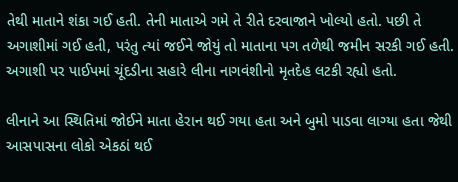તેથી માતાને શંકા ગઈ હતી. તેની માતાએ ગમે તે રીતે દરવાજાને ખોલ્યો હતો. પછી તે અગાશીમાં ગઈ હતી, પરંતુ ત્યાં જઈને જોયું તો માતાના પગ તળેથી જમીન સરકી ગઈ હતી. અગાશી પર પાઈપમાં ચૂંદડીના સહારે લીના નાગવંશીનો મૃતદેહ લટકી રહ્યો હતો.

લીનાને આ સ્થિતિમાં જોઈને માતા હેરાન થઈ ગયા હતા અને બુમો પાડવા લાગ્યા હતા જેથી આસપાસના લોકો એકઠાં થઈ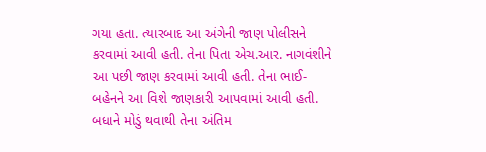ગયા હતા. ત્યારબાદ આ અંગેની જાણ પોલીસને કરવામાં આવી હતી. તેના પિતા એચ.આર. નાગવંશીને આ પછી જાણ કરવામાં આવી હતી. તેના ભાઈ-બહેનને આ વિશે જાણકારી આપવામાં આવી હતી. બધાને મોડું થવાથી તેના અંતિમ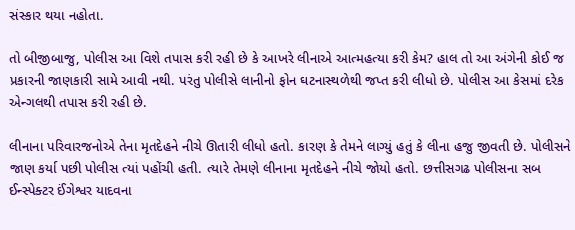સંસ્કાર થયા નહોતા.

તો બીજીબાજુ, પોલીસ આ વિશે તપાસ કરી રહી છે કે આખરે લીનાએ આત્મહત્યા કરી કેમ? હાલ તો આ અંગેની કોઈ જ પ્રકારની જાણકારી સામે આવી નથી. પરંતુ પોલીસે લાનીનો ફોન ઘટનાસ્થળેથી જપ્ત કરી લીધો છે. પોલીસ આ કેસમાં દરેક એન્ગલથી તપાસ કરી રહી છે.

લીનાના પરિવારજનોએ તેના મૃતદેહને નીચે ઊતારી લીધો હતો. કારણ કે તેમને લાગ્યું હતું કે લીના હજુ જીવતી છે. પોલીસને જાણ કર્યા પછી પોલીસ ત્યાં પહોંચી હતી. ત્યારે તેમણે લીનાના મૃતદેહને નીચે જોયો હતો. છત્તીસગઢ પોલીસના સબ ઈન્સ્પેક્ટર ઈંગેશ્વર યાદવના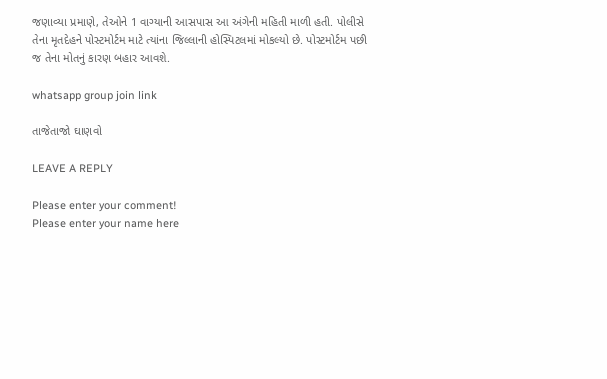જણાવ્યા પ્રમાણે, તેઓને 1 વાગ્યાની આસપાસ આ અંગેની મહિતી માળી હતી. પોલીસે તેના મૃતદેહને પોસ્ટમોર્ટમ માટે ત્યાંના જિલ્લાની હોસ્પિટલમાં મોકલ્યો છે. પોસ્ટમોર્ટમ પછી જ તેના મોતનું કારણ બહાર આવશે.

whatsapp group join link

તાજેતાજો ઘાણવો

LEAVE A REPLY

Please enter your comment!
Please enter your name here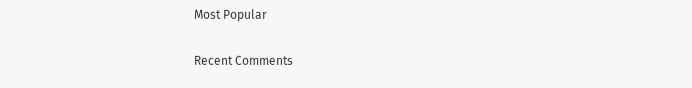Most Popular

Recent Comments